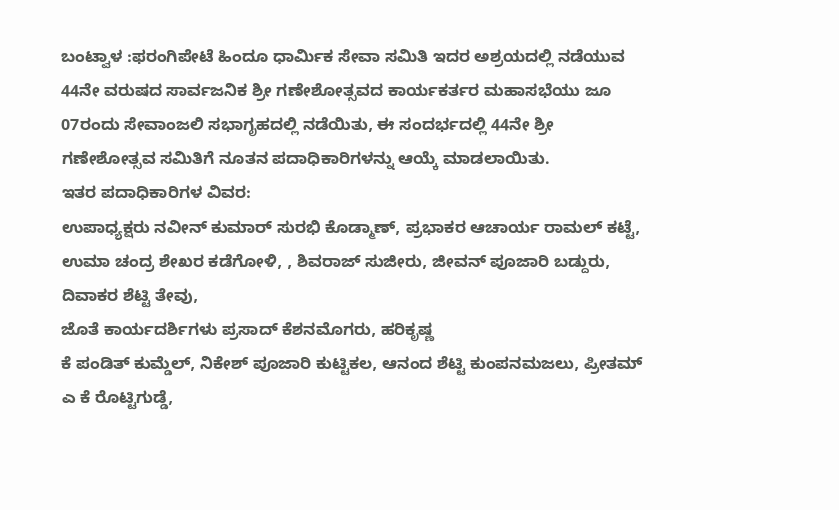ಬಂಟ್ವಾಳ :ಫರಂಗಿಪೇಟೆ ಹಿಂದೂ ಧಾರ್ಮಿಕ ಸೇವಾ ಸಮಿತಿ ಇದರ ಅಶ್ರಯದಲ್ಲಿ ನಡೆಯುವ 44ನೇ ವರುಷದ ಸಾರ್ವಜನಿಕ ಶ್ರೀ ಗಣೇಶೋತ್ಸವದ ಕಾರ್ಯಕರ್ತರ ಮಹಾಸಭೆಯು ಜೂ 07ರಂದು ಸೇವಾಂಜಲಿ ಸಭಾಗೃಹದಲ್ಲಿ ನಡೆಯಿತು, ಈ ಸಂದರ್ಭದಲ್ಲಿ 44ನೇ ಶ್ರೀ ಗಣೇಶೋತ್ಸವ ಸಮಿತಿಗೆ ನೂತನ ಪದಾಧಿಕಾರಿಗಳನ್ನು ಆಯ್ಕೆ ಮಾಡಲಾಯಿತು.
ಇತರ ಪದಾಧಿಕಾರಿಗಳ ವಿವರ:
ಉಪಾಧ್ಯಕ್ಷರು ನವೀನ್ ಕುಮಾರ್ ಸುರಭಿ ಕೊಡ್ಮಾಣ್, ಪ್ರಭಾಕರ ಆಚಾರ್ಯ ರಾಮಲ್ ಕಟ್ಟೆ, ಉಮಾ ಚಂದ್ರ ಶೇಖರ ಕಡೆಗೋಳಿ, , ಶಿವರಾಜ್ ಸುಜೀರು, ಜೀವನ್ ಪೂಜಾರಿ ಬಡ್ದುರು, ದಿವಾಕರ ಶೆಟ್ಟಿ ತೇವು,
ಜೊತೆ ಕಾರ್ಯದರ್ಶಿಗಳು ಪ್ರಸಾದ್ ಕೆಶನಮೊಗರು, ಹರಿಕೃಷ್ಣ
ಕೆ ಪಂಡಿತ್ ಕುಮ್ಡೆಲ್, ನಿಕೇಶ್ ಪೂಜಾರಿ ಕುಟ್ಟಿಕಲ, ಆನಂದ ಶೆಟ್ಟಿ ಕುಂಪನಮಜಲು, ಪ್ರೀತಮ್ ಎ ಕೆ ರೊಟ್ಟಿಗುಡ್ಡೆ,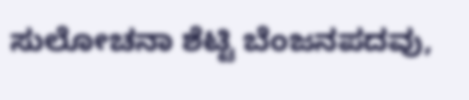ಸುಲೋಚನಾ ಶೆಟ್ಟಿ ಬೆಂಜನಪದವು,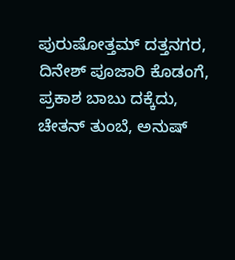ಪುರುಷೋತ್ತಮ್ ದತ್ತನಗರ, ದಿನೇಶ್ ಪೂಜಾರಿ ಕೊಡಂಗೆ, ಪ್ರಕಾಶ ಬಾಬು ದಕ್ಕೆದು, ಚೇತನ್ ತುಂಬೆ, ಅನುಷ್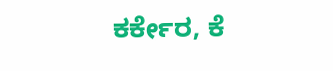ಕರ್ಕೇರ, ಕೆ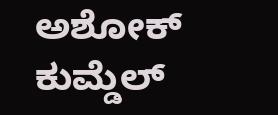ಅಶೋಕ್ ಕುಮ್ಡೆಲ್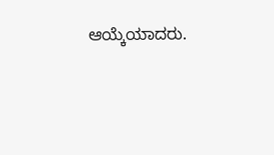ಆಯ್ಕೆಯಾದರು.